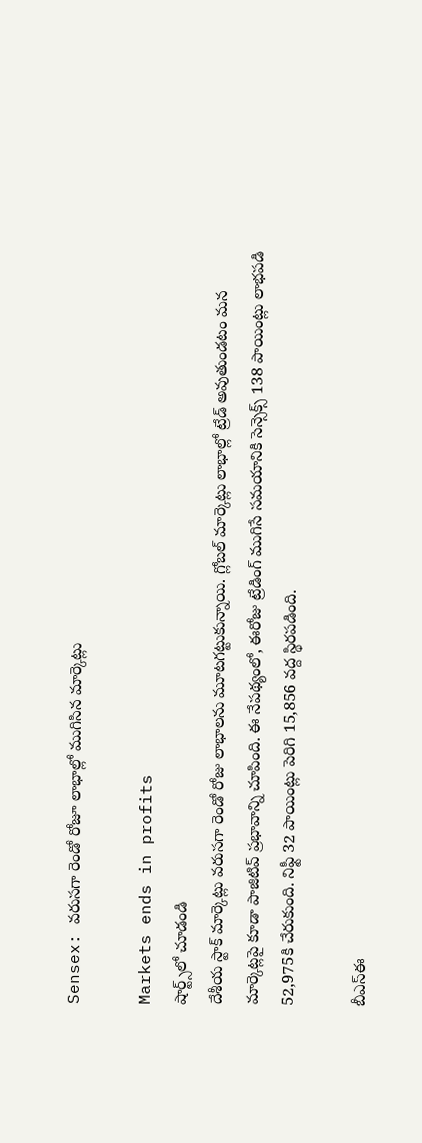Sensex: వరుసగా రెండో రోజూ లాభాల్లో ముగిసిన మార్కెట్లు

Markets ends in profits
షార్ట్స్‌లో చూడండి
దేశీయ స్టాక్ మార్కెట్లు వరుసగా రెండో రోజు లాభాలను మూటగట్టుకున్నాయి. గ్లోబల్ మార్కెట్లు లాభాల్లో ట్రేడ్ అవుతుండటం మన మార్కెట్లపై కూడా పాజిటివ్ ప్రభావాన్ని చూపింది. ఈ నేపథ్యంలో, ఈరోజు ట్రేడింగ్ ముగిసే సమయానికి సెన్సెక్స్ 138 పాయింట్లు లాభపడి 52,975కి చేరుకుంది. నిఫ్టీ 32 పాయింట్లు పెరిగి 15,856 వద్ద స్థిరపడింది.

బీఎస్ఈ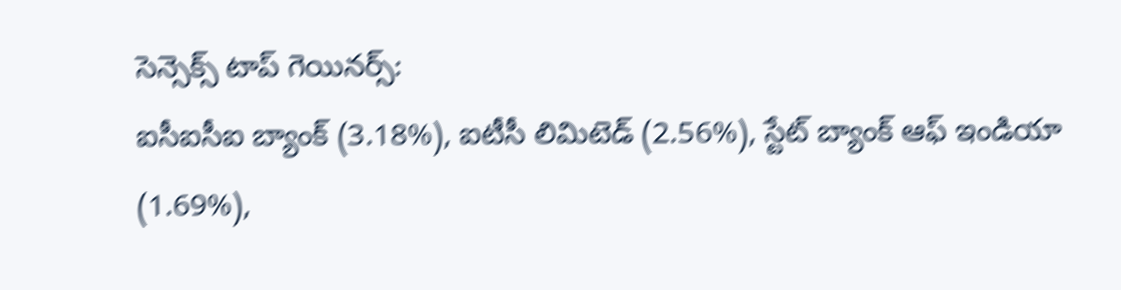సెన్సెక్స్ టాప్ గెయినర్స్:
ఐసీఐసీఐ బ్యాంక్ (3.18%), ఐటీసీ లిమిటెడ్ (2.56%), స్టేట్ బ్యాంక్ ఆఫ్ ఇండియా (1.69%),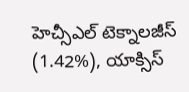హెచ్సీఎల్ టెక్నాలజీస్ (1.42%), యాక్సిస్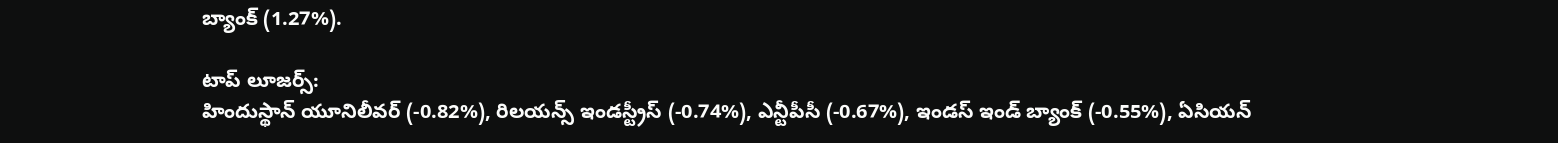బ్యాంక్ (1.27%).

టాప్ లూజర్స్:
హిందుస్థాన్ యూనిలీవర్ (-0.82%), రిలయన్స్ ఇండస్ట్రీస్ (-0.74%), ఎన్టీపీసీ (-0.67%), ఇండస్ ఇండ్ బ్యాంక్ (-0.55%), ఏసియన్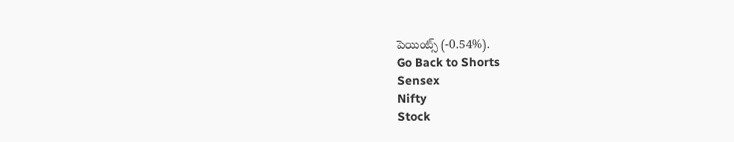పెయింట్స్ (-0.54%).
Go Back to Shorts
Sensex
Nifty
Stock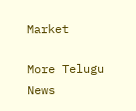Market

More Telugu News